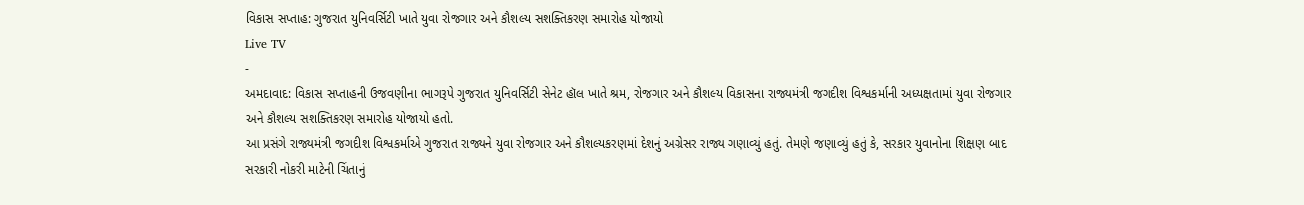વિકાસ સપ્તાહ: ગુજરાત યુનિવર્સિટી ખાતે યુવા રોજગાર અને કૌશલ્ય સશક્તિકરણ સમારોહ યોજાયો
Live TV
-
અમદાવાદ: વિકાસ સપ્તાહની ઉજવણીના ભાગરૂપે ગુજરાત યુનિવર્સિટી સેનેટ હૉલ ખાતે શ્રમ, રોજગાર અને કૌશલ્ય વિકાસના રાજ્યમંત્રી જગદીશ વિશ્વકર્માની અધ્યક્ષતામાં યુવા રોજગાર અને કૌશલ્ય સશક્તિકરણ સમારોહ યોજાયો હતો.
આ પ્રસંગે રાજ્યમંત્રી જગદીશ વિશ્વકર્માએ ગુજરાત રાજ્યને યુવા રોજગાર અને કૌશલ્યકરણમાં દેશનું અગ્રેસર રાજ્ય ગણાવ્યું હતું. તેમણે જણાવ્યું હતું કે, સરકાર યુવાનોના શિક્ષણ બાદ સરકારી નોકરી માટેની ચિંતાનું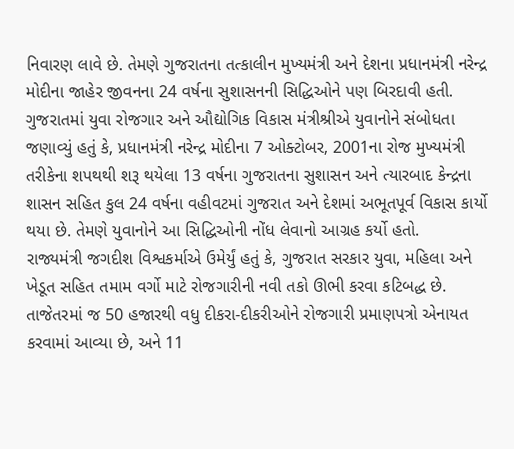નિવારણ લાવે છે. તેમણે ગુજરાતના તત્કાલીન મુખ્યમંત્રી અને દેશના પ્રધાનમંત્રી નરેન્દ્ર મોદીના જાહેર જીવનના 24 વર્ષના સુશાસનની સિદ્ધિઓને પણ બિરદાવી હતી.
ગુજરાતમાં યુવા રોજગાર અને ઔદ્યોગિક વિકાસ મંત્રીશ્રીએ યુવાનોને સંબોધતા જણાવ્યું હતું કે, પ્રધાનમંત્રી નરેન્દ્ર મોદીના 7 ઓક્ટોબર, 2001ના રોજ મુખ્યમંત્રી તરીકેના શપથથી શરૂ થયેલા 13 વર્ષના ગુજરાતના સુશાસન અને ત્યારબાદ કેન્દ્રના શાસન સહિત કુલ 24 વર્ષના વહીવટમાં ગુજરાત અને દેશમાં અભૂતપૂર્વ વિકાસ કાર્યો થયા છે. તેમણે યુવાનોને આ સિદ્ધિઓની નોંધ લેવાનો આગ્રહ કર્યો હતો.
રાજ્યમંત્રી જગદીશ વિશ્વકર્માએ ઉમેર્યું હતું કે, ગુજરાત સરકાર યુવા, મહિલા અને ખેડૂત સહિત તમામ વર્ગો માટે રોજગારીની નવી તકો ઊભી કરવા કટિબદ્ધ છે. તાજેતરમાં જ 50 હજારથી વધુ દીકરા-દીકરીઓને રોજગારી પ્રમાણપત્રો એનાયત કરવામાં આવ્યા છે, અને 11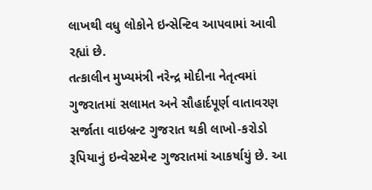લાખથી વધુ લોકોને ઇન્સેન્ટિવ આપવામાં આવી રહ્યાં છે.
તત્કાલીન મુખ્યમંત્રી નરેન્દ્ર મોદીના નેતૃત્વમાં ગુજરાતમાં સલામત અને સૌહાર્દપૂર્ણ વાતાવરણ સર્જાતા વાઇબ્રન્ટ ગુજરાત થકી લાખો-કરોડો રૂપિયાનું ઇન્વેસ્ટમેન્ટ ગુજરાતમાં આકર્ષાયું છે. આ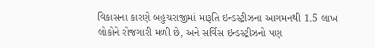વિકાસના કારણે બહુચરાજીમાં મારૂતિ ઇન્ડસ્ટ્રીઝના આગમનથી 1.5 લાખ લોકોને રોજગારી મળી છે, અને સર્વિસ ઇન્ડસ્ટ્રીઝનો પણ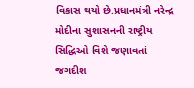વિકાસ થયો છે.પ્રધાનમંત્રી નરેન્દ્ર મોદીના સુશાસનની રાષ્ટ્રીય સિદ્ધિઓ વિશે જણાવતાં જગદીશ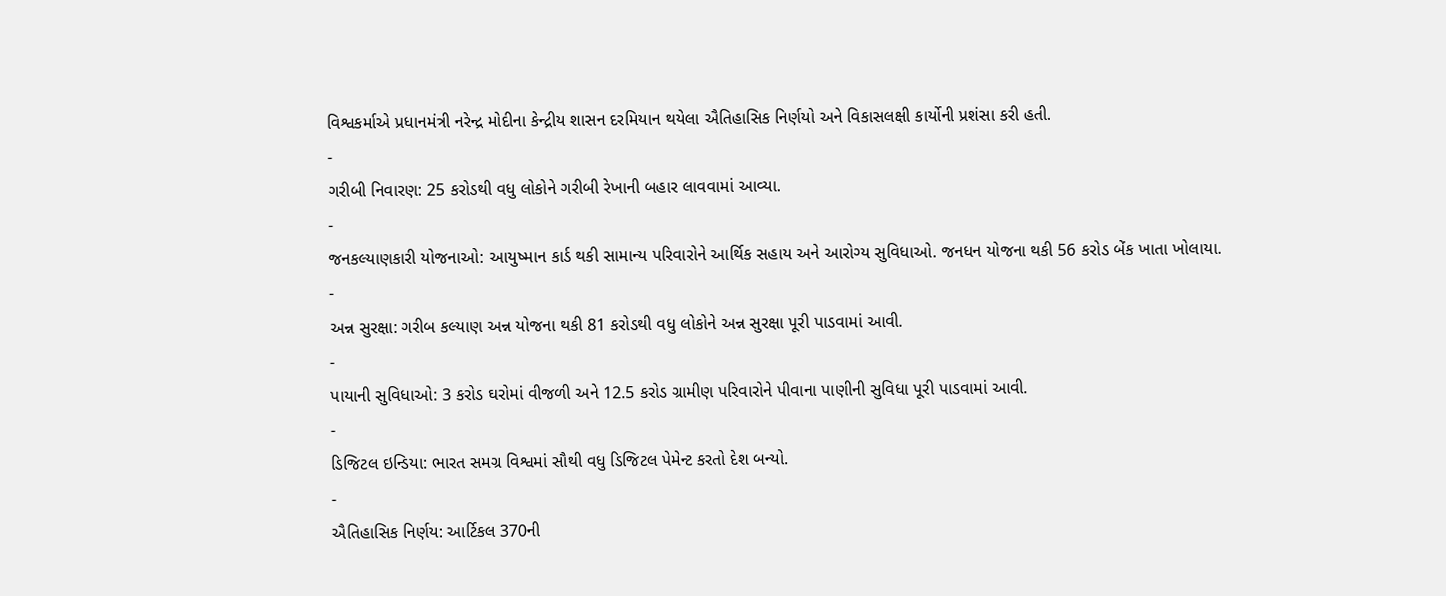વિશ્વકર્માએ પ્રધાનમંત્રી નરેન્દ્ર મોદીના કેન્દ્રીય શાસન દરમિયાન થયેલા ઐતિહાસિક નિર્ણયો અને વિકાસલક્ષી કાર્યોની પ્રશંસા કરી હતી.
-
ગરીબી નિવારણ: 25 કરોડથી વધુ લોકોને ગરીબી રેખાની બહાર લાવવામાં આવ્યા.
-
જનકલ્યાણકારી યોજનાઓ: આયુષ્માન કાર્ડ થકી સામાન્ય પરિવારોને આર્થિક સહાય અને આરોગ્ય સુવિધાઓ. જનધન યોજના થકી 56 કરોડ બેંક ખાતા ખોલાયા.
-
અન્ન સુરક્ષા: ગરીબ કલ્યાણ અન્ન યોજના થકી 81 કરોડથી વધુ લોકોને અન્ન સુરક્ષા પૂરી પાડવામાં આવી.
-
પાયાની સુવિધાઓ: 3 કરોડ ઘરોમાં વીજળી અને 12.5 કરોડ ગ્રામીણ પરિવારોને પીવાના પાણીની સુવિધા પૂરી પાડવામાં આવી.
-
ડિજિટલ ઇન્ડિયા: ભારત સમગ્ર વિશ્વમાં સૌથી વધુ ડિજિટલ પેમેન્ટ કરતો દેશ બન્યો.
-
ઐતિહાસિક નિર્ણય: આર્ટિકલ 370ની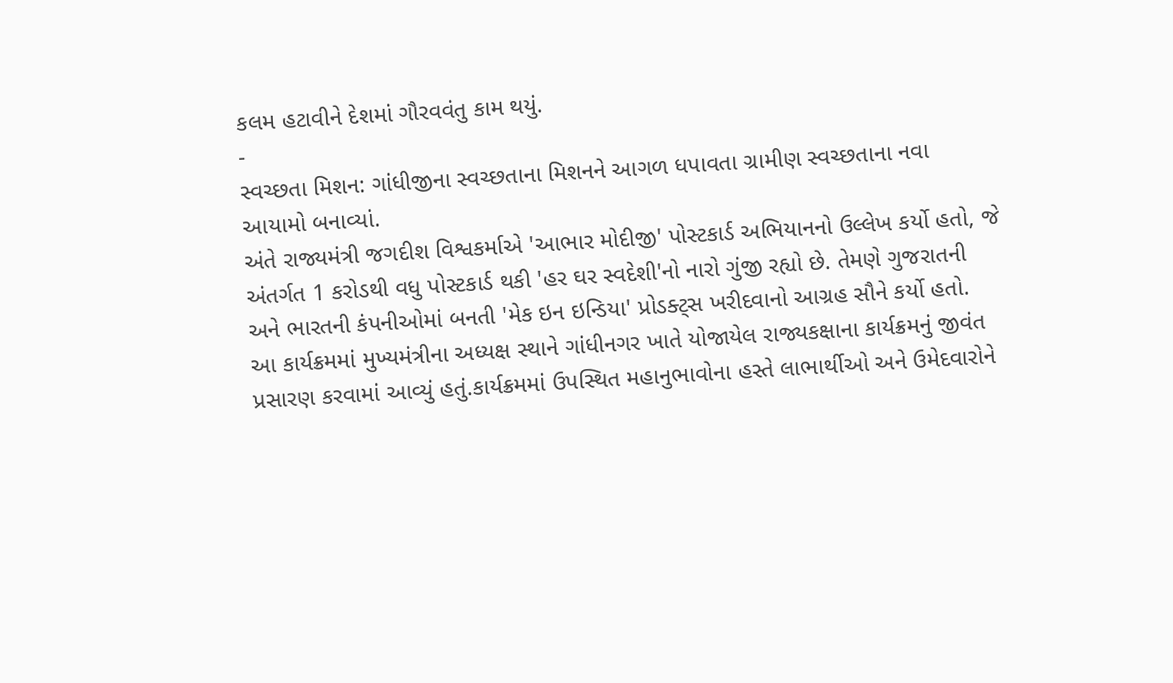કલમ હટાવીને દેશમાં ગૌરવવંતુ કામ થયું.
-
સ્વચ્છતા મિશન: ગાંધીજીના સ્વચ્છતાના મિશનને આગળ ધપાવતા ગ્રામીણ સ્વચ્છતાના નવા આયામો બનાવ્યાં.
અંતે રાજ્યમંત્રી જગદીશ વિશ્વકર્માએ 'આભાર મોદીજી' પોસ્ટકાર્ડ અભિયાનનો ઉલ્લેખ કર્યો હતો, જે અંતર્ગત 1 કરોડથી વધુ પોસ્ટકાર્ડ થકી 'હર ઘર સ્વદેશી'નો નારો ગુંજી રહ્યો છે. તેમણે ગુજરાતની અને ભારતની કંપનીઓમાં બનતી 'મેક ઇન ઇન્ડિયા' પ્રોડક્ટ્સ ખરીદવાનો આગ્રહ સૌને કર્યો હતો.
આ કાર્યક્રમમાં મુખ્યમંત્રીના અધ્યક્ષ સ્થાને ગાંધીનગર ખાતે યોજાયેલ રાજ્યકક્ષાના કાર્યક્રમનું જીવંત પ્રસારણ કરવામાં આવ્યું હતું.કાર્યક્રમમાં ઉપસ્થિત મહાનુભાવોના હસ્તે લાભાર્થીઓ અને ઉમેદવારોને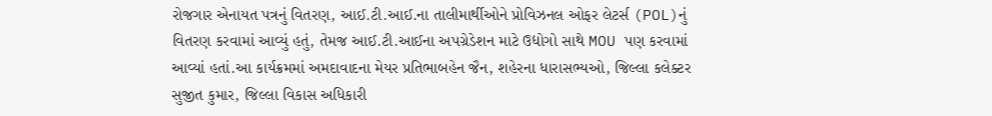રોજગાર એનાયત પત્રનું વિતરણ, આઈ.ટી.આઈ.ના તાલીમાર્થીઓને પ્રોવિઝનલ ઓફર લેટર્સ (POL)નું વિતરણ કરવામાં આવ્યું હતું, તેમજ આઈ.ટી.આઈના અપગ્રેડેશન માટે ઉદ્યોગો સાથે MOU પણ કરવામાં આવ્યાં હતાં.આ કાર્યક્રમમાં અમદાવાદના મેયર પ્રતિભાબહેન જૈન, શહેરના ધારાસભ્યઓ, જિલ્લા કલેક્ટર સુજીત કુમાર, જિલ્લા વિકાસ અધિકારી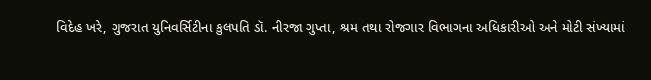વિદેહ ખરે, ગુજરાત યુનિવર્સિટીના કુલપતિ ડૉ. નીરજા ગુપ્તા, શ્રમ તથા રોજગાર વિભાગના અધિકારીઓ અને મોટી સંખ્યામાં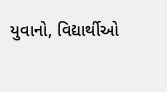યુવાનો, વિદ્યાર્થીઓ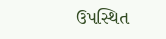ઉપસ્થિત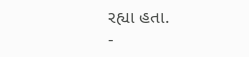રહ્યા હતા.
-